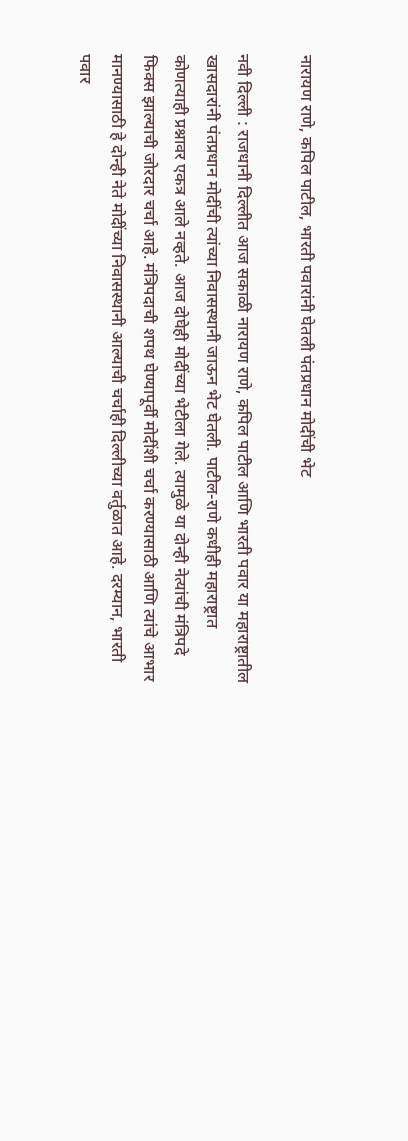नारायण राणे, कपिल पाटील, भारती पवारांनी घेतली पंतप्रधान मोदींची भेट

नवी दिल्ली : राजधानी दिल्लीत आज सकाळी नारायण राणे, कपिल पाटील आणि भारती पवार या महाराष्ट्रातील खासदारांनी पंतप्रधान मोदींची त्यांच्या निवासस्थानी जाऊन भेट घेतली. पाटील-राणे कधीही महाराष्ट्रात कोणत्याही प्रश्नावर एकत्र आले नव्हते. आज दोघेही मोदींच्या भेटीला गेले. त्यामुळे या दोन्ही नेत्यांची मंत्रिपदे फिक्स झाल्याची जोरदार चर्चा आहे. मंत्रिपदाची शपथ घेण्यापूर्वी मोदींशी चर्चा करण्यासाठी आणि त्यांचे आभार मानण्यासाठी हे दोन्ही नेते मोदींच्या निवासस्थानी आल्याची चर्चाही दिल्लीच्या वर्तुळात आहे. दरम्यान, भारती पवार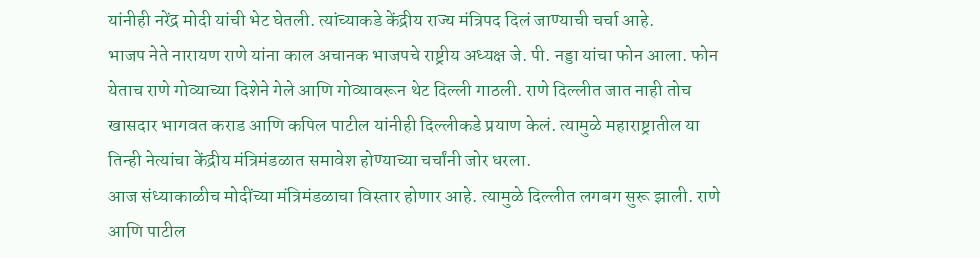यांनीही नरेंद्र मोदी यांची भेट घेतली. त्यांच्याकडे केंद्रीय राज्य मंत्रिपद दिलं जाण्याची चर्चा आहे.
भाजप नेते नारायण राणे यांना काल अचानक भाजपचे राष्ट्रीय अध्यक्ष जे. पी. नड्डा यांचा फोन आला. फोन येताच राणे गोव्याच्या दिशेने गेले आणि गोव्यावरून थेट दिल्ली गाठली. राणे दिल्लीत जात नाही तोच खासदार भागवत कराड आणि कपिल पाटील यांनीही दिल्लीकडे प्रयाण केलं. त्यामुळे महाराष्ट्रातील या तिन्ही नेत्यांचा केंद्रीय मंत्रिमंडळात समावेश होण्याच्या चर्चांनी जोर धरला.
आज संध्याकाळीच मोदींच्या मंत्रिमंडळाचा विस्तार होणार आहे. त्यामुळे दिल्लीत लगबग सुरू झाली. राणे आणि पाटील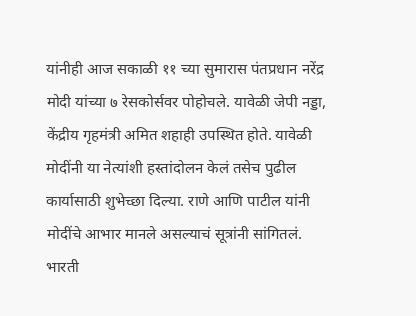यांनीही आज सकाळी ११ च्या सुमारास पंतप्रधान नरेंद्र मोदी यांच्या ७ रेसकोर्सवर पोहोचले. यावेळी जेपी नड्डा, केंद्रीय गृहमंत्री अमित शहाही उपस्थित होते. यावेळी मोदींनी या नेत्यांशी हस्तांदोलन केलं तसेच पुढील कार्यासाठी शुभेच्छा दिल्या. राणे आणि पाटील यांनी मोदींचे आभार मानले असल्याचं सूत्रांनी सांगितलं.
भारती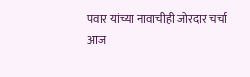पवार यांच्या नावाचीही जोरदार चर्चा
आज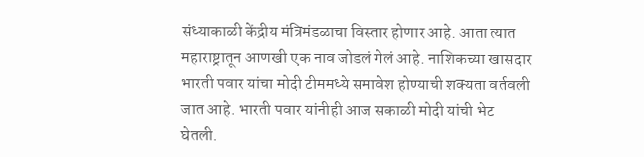संध्याकाळी केंद्रीय मंत्रिमंडळाचा विस्तार होणार आहे. आता त्यात महाराष्ट्रातून आणखी एक नाव जोडलं गेलं आहे. नाशिकच्या खासदार भारती पवार यांचा मोदी टीममध्ये समावेश होण्याची शक्यता वर्तवली जात आहे. भारती पवार यांनीही आज सकाळी मोदी यांची भेट घेतली.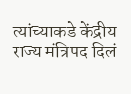त्यांच्याकडे केंद्रीय राज्य मंत्रिपद दिलं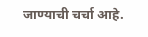जाण्याची चर्चा आहे.